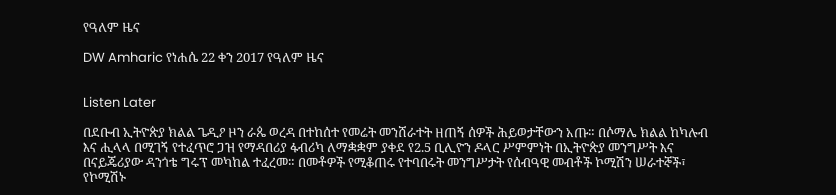የዓለም ዜና

DW Amharic የነሐሴ 22 ቀን 2017 የዓለም ዜና


Listen Later

በደቡብ ኢትዮጵያ ክልል ጌዲዖ ዞን ራጴ ወረዳ በተከሰተ የመሬት መንሸራተት ዘጠኝ ሰዎች ሕይወታቸውን አጡ። በሶማሌ ክልል ከካሉብ እና ሒላላ በሚገኝ የተፈጥሮ ጋዝ የማዳበሪያ ፋብሪካ ለማቋቋም ያቀደ የ2.5 ቢሊዮን ዶላር ሥምምነት በኢትዮጵያ መንግሥት እና በናይጄሪያው ዳንጎቴ ግሩፕ መካከል ተፈረመ። በመቶዎች የሚቆጠሩ የተባበሩት መንግሥታት የሰብዓዊ መብቶች ኮሚሽን ሠራተኞች፣ የኮሚሽኑ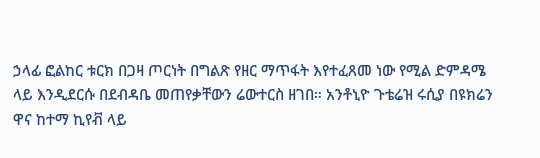ኃላፊ ፎልከር ቱርክ በጋዛ ጦርነት በግልጽ የዘር ማጥፋት እየተፈጸመ ነው የሚል ድምዳሜ ላይ እንዲደርሱ በደብዳቤ መጠየቃቸውን ሬውተርስ ዘገበ። አንቶኒዮ ጉቴሬዝ ሩሲያ በዩክሬን ዋና ከተማ ኪየቭ ላይ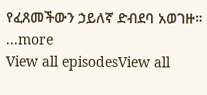የፈጸመችውን ኃይለኛ ድብደባ አወገዙ።
...more
View all episodesView all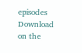episodes
Download on the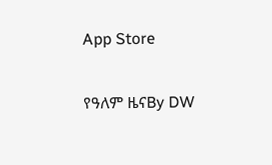App Store

የዓለም ዜናBy DW